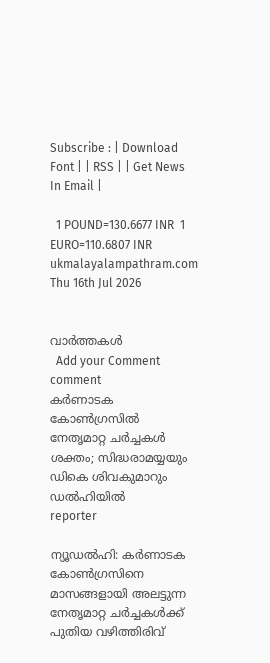Subscribe : | Download Font | | RSS | | Get News In Email |

  1 POUND=130.6677 INR  1 EURO=110.6807 INR
ukmalayalampathram.com
Thu 16th Jul 2026


വാര്‍ത്തകള്‍
  Add your Comment comment
കര്‍ണാടക കോണ്‍ഗ്രസില്‍ നേതൃമാറ്റ ചര്‍ച്ചകള്‍ ശക്തം; സിദ്ധരാമയ്യയും ഡികെ ശിവകുമാറും ഡല്‍ഹിയില്‍
reporter

ന്യൂഡല്‍ഹി: കര്‍ണാടക കോണ്‍ഗ്രസിനെ മാസങ്ങളായി അലട്ടുന്ന നേതൃമാറ്റ ചര്‍ച്ചകള്‍ക്ക് പുതിയ വഴിത്തിരിവ്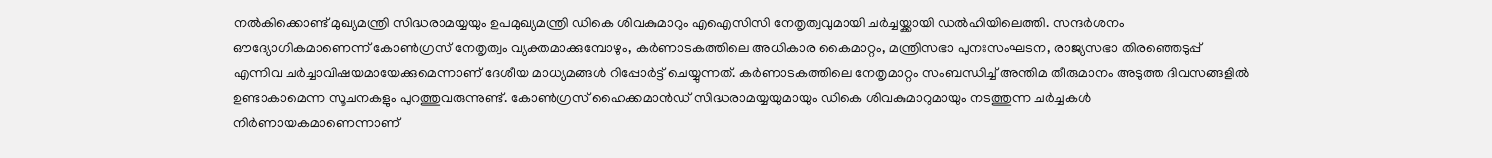നല്‍കിക്കൊണ്ട് മുഖ്യമന്ത്രി സിദ്ധരാമയ്യയും ഉപമുഖ്യമന്ത്രി ഡികെ ശിവകുമാറും എഐസിസി നേതൃത്വവുമായി ചര്‍ച്ചയ്ക്കായി ഡല്‍ഹിയിലെത്തി. സന്ദര്‍ശനം ഔദ്യോഗികമാണെന്ന് കോണ്‍ഗ്രസ് നേതൃത്വം വ്യക്തമാക്കുമ്പോഴും, കര്‍ണാടകത്തിലെ അധികാര കൈമാറ്റം, മന്ത്രിസഭാ പുനഃസംഘടന, രാജ്യസഭാ തിരഞ്ഞെടുപ്പ് എന്നിവ ചര്‍ച്ചാവിഷയമായേക്കുമെന്നാണ് ദേശീയ മാധ്യമങ്ങള്‍ റിപ്പോര്‍ട്ട് ചെയ്യുന്നത്. കര്‍ണാടകത്തിലെ നേതൃമാറ്റം സംബന്ധിച്ച് അന്തിമ തീരുമാനം അടുത്ത ദിവസങ്ങളില്‍ ഉണ്ടാകാമെന്ന സൂചനകളും പുറത്തുവരുന്നുണ്ട്. കോണ്‍ഗ്രസ് ഹൈക്കമാന്‍ഡ് സിദ്ധരാമയ്യയുമായും ഡികെ ശിവകുമാറുമായും നടത്തുന്ന ചര്‍ച്ചകള്‍ നിര്‍ണായകമാണെന്നാണ്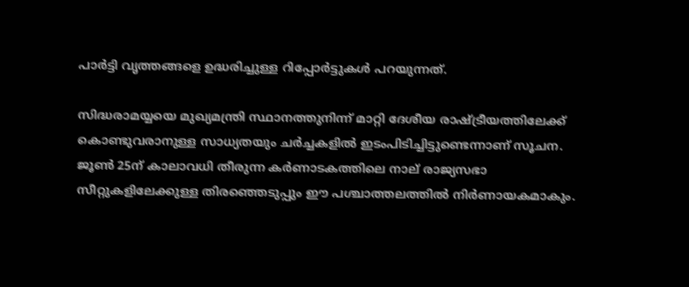പാര്‍ട്ടി വൃത്തങ്ങളെ ഉദ്ധരിച്ചുള്ള റിപ്പോര്‍ട്ടുകള്‍ പറയുന്നത്.

സിദ്ധരാമയ്യയെ മുഖ്യമന്ത്രി സ്ഥാനത്തുനിന്ന് മാറ്റി ദേശീയ രാഷ്ട്രീയത്തിലേക്ക് കൊണ്ടുവരാനുള്ള സാധ്യതയും ചര്‍ച്ചകളില്‍ ഇടംപിടിച്ചിട്ടുണ്ടെന്നാണ് സൂചന. ജൂണ്‍ 25ന് കാലാവധി തീരുന്ന കര്‍ണാടകത്തിലെ നാല് രാജ്യസഭാ സീറ്റുകളിലേക്കുള്ള തിരഞ്ഞെടുപ്പും ഈ പശ്ചാത്തലത്തില്‍ നിര്‍ണായകമാകും.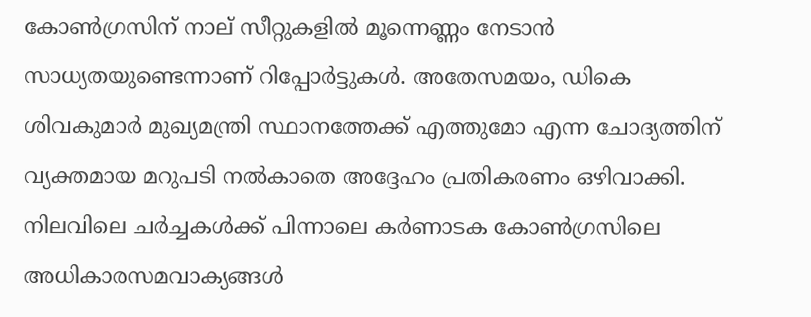കോണ്‍ഗ്രസിന് നാല് സീറ്റുകളില്‍ മൂന്നെണ്ണം നേടാന്‍ സാധ്യതയുണ്ടെന്നാണ് റിപ്പോര്‍ട്ടുകള്‍. അതേസമയം, ഡികെ ശിവകുമാര്‍ മുഖ്യമന്ത്രി സ്ഥാനത്തേക്ക് എത്തുമോ എന്ന ചോദ്യത്തിന് വ്യക്തമായ മറുപടി നല്‍കാതെ അദ്ദേഹം പ്രതികരണം ഒഴിവാക്കി. നിലവിലെ ചര്‍ച്ചകള്‍ക്ക് പിന്നാലെ കര്‍ണാടക കോണ്‍ഗ്രസിലെ അധികാരസമവാക്യങ്ങള്‍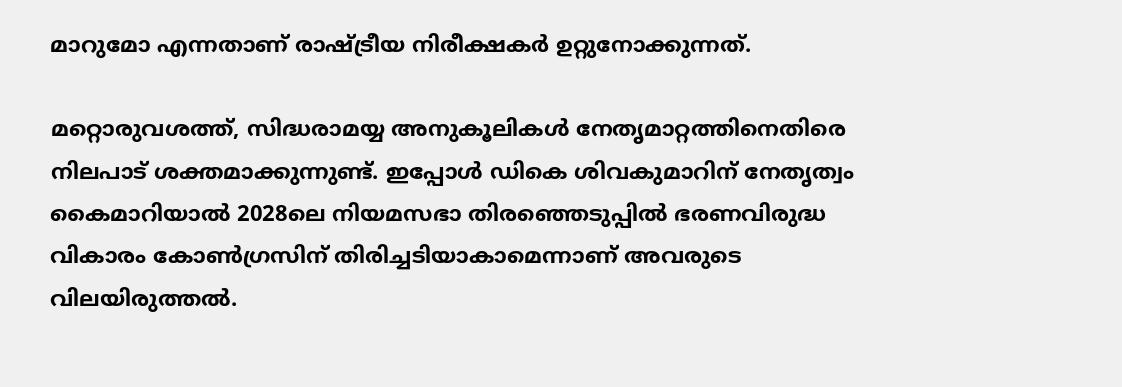മാറുമോ എന്നതാണ് രാഷ്ട്രീയ നിരീക്ഷകര്‍ ഉറ്റുനോക്കുന്നത്.

മറ്റൊരുവശത്ത്, സിദ്ധരാമയ്യ അനുകൂലികള്‍ നേതൃമാറ്റത്തിനെതിരെ നിലപാട് ശക്തമാക്കുന്നുണ്ട്. ഇപ്പോള്‍ ഡികെ ശിവകുമാറിന് നേതൃത്വം കൈമാറിയാല്‍ 2028ലെ നിയമസഭാ തിരഞ്ഞെടുപ്പില്‍ ഭരണവിരുദ്ധ വികാരം കോണ്‍ഗ്രസിന് തിരിച്ചടിയാകാമെന്നാണ് അവരുടെ വിലയിരുത്തല്‍.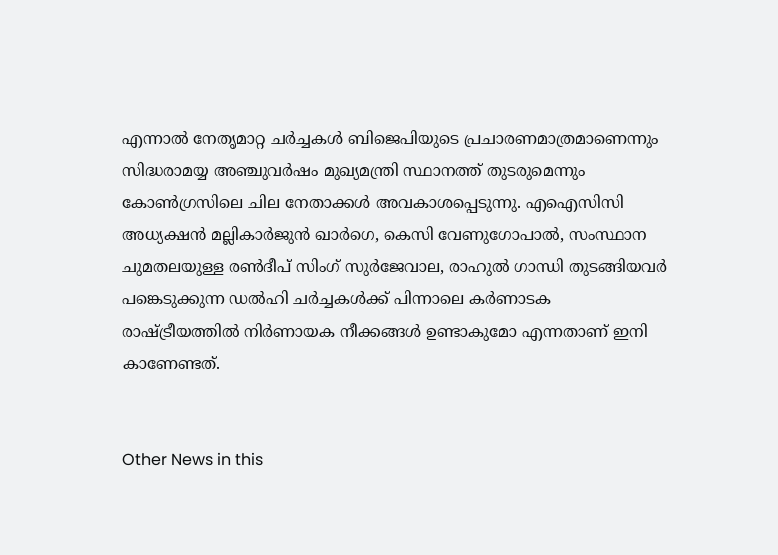എന്നാല്‍ നേതൃമാറ്റ ചര്‍ച്ചകള്‍ ബിജെപിയുടെ പ്രചാരണമാത്രമാണെന്നും സിദ്ധരാമയ്യ അഞ്ചുവര്‍ഷം മുഖ്യമന്ത്രി സ്ഥാനത്ത് തുടരുമെന്നും കോണ്‍ഗ്രസിലെ ചില നേതാക്കള്‍ അവകാശപ്പെടുന്നു. എഐസിസി അധ്യക്ഷന്‍ മല്ലികാര്‍ജുന്‍ ഖാര്‍ഗെ, കെസി വേണുഗോപാല്‍, സംസ്ഥാന ചുമതലയുള്ള രണ്‍ദീപ് സിംഗ് സുര്‍ജേവാല, രാഹുല്‍ ഗാന്ധി തുടങ്ങിയവര്‍ പങ്കെടുക്കുന്ന ഡല്‍ഹി ചര്‍ച്ചകള്‍ക്ക് പിന്നാലെ കര്‍ണാടക രാഷ്ട്രീയത്തില്‍ നിര്‍ണായക നീക്കങ്ങള്‍ ഉണ്ടാകുമോ എന്നതാണ് ഇനി കാണേണ്ടത്.


Other News in this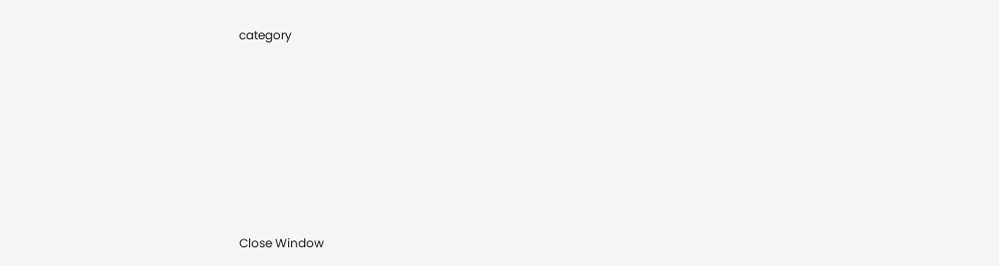category








Close Window